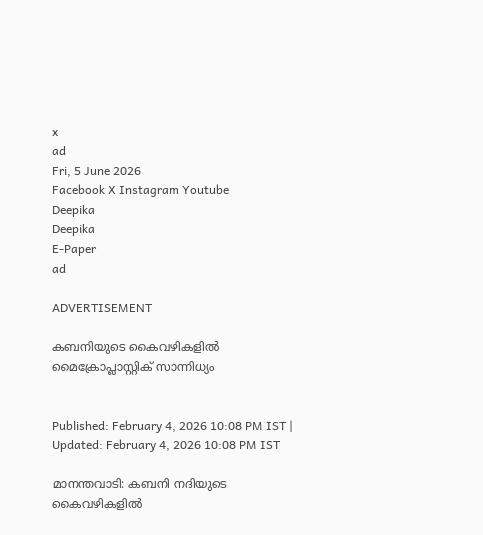x
ad
Fri, 5 June 2026
Facebook X Instagram Youtube
Deepika
Deepika
E-Paper
ad

ADVERTISEMENT

കബനിയുടെ കൈവഴികളില്‍ മൈക്രോപ്ലാസ്റ്റിക് സാന്നിധ്യം


Published: February 4, 2026 10:08 PM IST | Updated: February 4, 2026 10:08 PM IST

മാനന്തവാടി: കബനി നദിയുടെ കൈവഴികളില്‍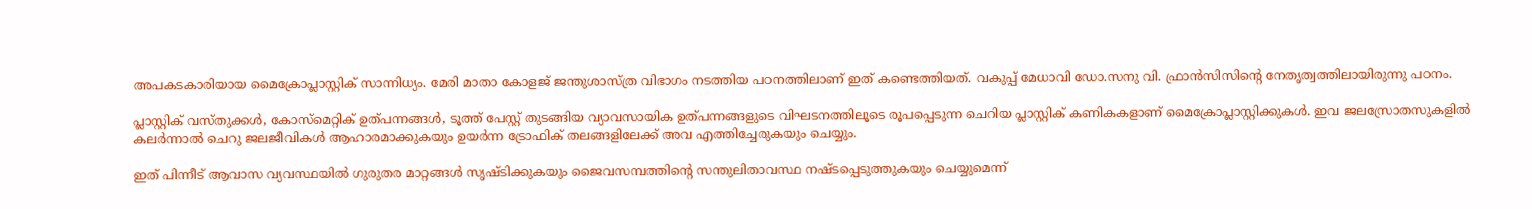അപകടകാരിയായ മൈക്രോപ്ലാസ്റ്റിക് സാന്നിധ്യം. മേരി മാതാ കോളജ് ജന്തുശാസ്ത്ര വിഭാഗം നടത്തിയ പഠനത്തിലാണ് ഇത് കണ്ടെത്തിയത്. വകുപ്പ് മേധാവി ഡോ.സനു വി. ഫ്രാന്‍സിസിന്‍റെ നേതൃത്വത്തിലായിരുന്നു പഠനം.

പ്ലാസ്റ്റിക് വസ്തുക്കള്‍, കോസ്‌മെറ്റിക് ഉത്പന്നങ്ങള്‍, ടൂത്ത് പേസ്റ്റ് തുടങ്ങിയ വ്യാവസായിക ഉത്പന്നങ്ങളുടെ വിഘടനത്തിലൂടെ രൂപപ്പെടുന്ന ചെറിയ പ്ലാസ്റ്റിക് കണികകളാണ് മൈക്രോപ്ലാസ്റ്റിക്കുകള്‍. ഇവ ജലസ്രോതസുകളില്‍ കലര്‍ന്നാല്‍ ചെറു ജലജീവികള്‍ ആഹാരമാക്കുകയും ഉയര്‍ന്ന ട്രോഫിക് തലങ്ങളിലേക്ക് അവ എത്തിച്ചേരുകയും ചെയ്യും.

ഇത് പിന്നീട് ആവാസ വ്യവസ്ഥയില്‍ ഗുരുതര മാറ്റങ്ങള്‍ സൃഷ്ടിക്കുകയും ജൈവസമ്പത്തിന്‍റെ സന്തുലിതാവസ്ഥ നഷ്ടപ്പെടുത്തുകയും ചെയ്യുമെന്ന്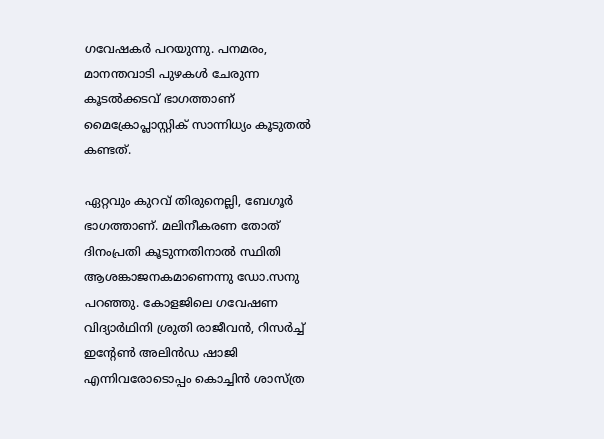ഗവേഷകര്‍ പറയുന്നു. പനമരം, മാനന്തവാടി പുഴകള്‍ ചേരുന്ന കൂടല്‍ക്കടവ് ഭാഗത്താണ് മൈക്രോപ്ലാസ്റ്റിക് സാന്നിധ്യം കൂടുതല്‍ കണ്ടത്.

ഏറ്റവും കുറവ് തിരുനെല്ലി, ബേഗൂര്‍ ഭാഗത്താണ്. മലിനീകരണ തോത് ദിനംപ്രതി കൂടുന്നതിനാല്‍ സ്ഥിതി ആശങ്കാജനകമാണെന്നു ഡോ.സനു പറഞ്ഞു. കോളജിലെ ഗവേഷണ വിദ്യാര്‍ഥിനി ശ്രുതി രാജീവന്‍, റിസര്‍ച്ച് ഇന്‍റേണ്‍ അലിന്‍ഡ ഷാജി എന്നിവരോടൊപ്പം കൊച്ചിന്‍ ശാസ്ത്ര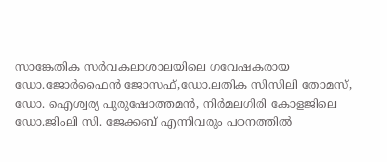സാങ്കേതിക സര്‍വകലാശാലയിലെ ഗവേഷകരായ ഡോ.ജോര്‍ഫൈന്‍ ജോസഫ്,ഡോ.ലതിക സിസിലി തോമസ്, ഡോ. ഐശ്വര്യ പുരുഷോത്തമന്‍, നിര്‍മലഗിരി കോളജിലെ ഡോ.ജിംലി സി. ജേക്കബ് എന്നിവരും പഠനത്തില്‍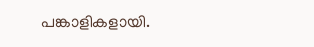പങ്കാളികളായി.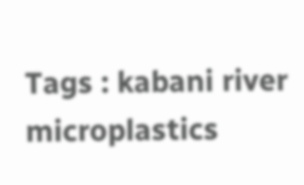Tags : kabani river microplastics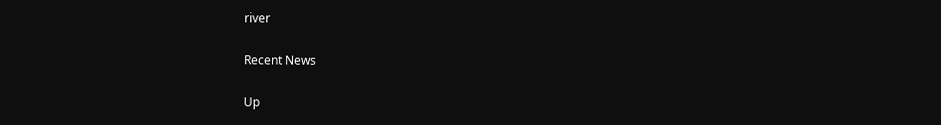river

Recent News

Up